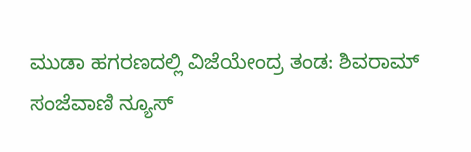ಮುಡಾ ಹಗರಣದಲ್ಲಿ ವಿಜೆಯೇಂದ್ರ ತಂಡ: ಶಿವರಾಮ್
ಸಂಜೆವಾಣಿ ನ್ಯೂಸ್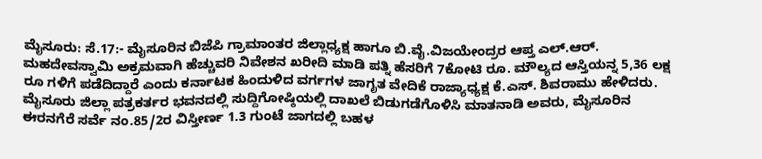ಮೈಸೂರು: ಸೆ.17:- ಮೈಸೂರಿನ ಬಿಜೆಪಿ ಗ್ರಾಮಾಂತರ ಜಿಲ್ಲಾಧ್ಯಕ್ಷ ಹಾಗೂ ಬಿ.ವೈ.ವಿಜಯೇಂದ್ರರ ಆಪ್ತ ಎಲ್.ಆರ್. ಮಹದೇವಸ್ವಾಮಿ ಅಕ್ರಮವಾಗಿ ಹೆಚ್ಚುವರಿ ನಿವೇಶನ ಖರೀದಿ ಮಾಡಿ ಪತ್ನಿ ಹೆಸರಿಗೆ 7ಕೋಟಿ ರೂ. ಮೌಲ್ಯದ ಆಸ್ತಿಯನ್ನ 5,36 ಲಕ್ಷ ರೂ ಗಳಿಗೆ ಪಡೆದಿದ್ದಾರೆ ಎಂದು ಕರ್ನಾಟಕ ಹಿಂದುಳಿದ ವರ್ಗಗಳ ಜಾಗೃತ ವೇದಿಕೆ ರಾಜ್ಯಾಧ್ಯಕ್ಷ ಕೆ.ಎಸ್. ಶಿವರಾಮು ಹೇಳಿದರು.
ಮೈಸೂರು ಜಿಲ್ಲಾ ಪತ್ರಕರ್ತರ ಭವನದಲ್ಲಿ ಸುದ್ದಿಗೋಷ್ಠಿಯಲ್ಲಿ ದಾಖಲೆ ಬಿಡುಗಡೆಗೊಳಿಸಿ ಮಾತನಾಡಿ ಅವರು, ಮೈಸೂರಿನ ಈರನಗೆರೆ ಸರ್ವೆ ನಂ.85/2ರ ವಿಸ್ತೀರ್ಣ 1.3 ಗುಂಟೆ ಜಾಗದಲ್ಲಿ ಬಹಳ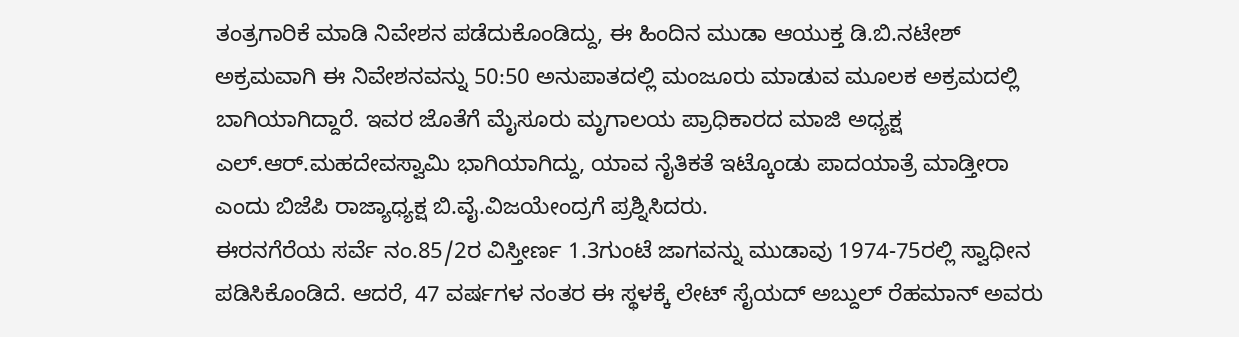ತಂತ್ರಗಾರಿಕೆ ಮಾಡಿ ನಿವೇಶನ ಪಡೆದುಕೊಂಡಿದ್ದು, ಈ ಹಿಂದಿನ ಮುಡಾ ಆಯುಕ್ತ ಡಿ.ಬಿ.ನಟೇಶ್ ಅಕ್ರಮವಾಗಿ ಈ ನಿವೇಶನವನ್ನು 50:50 ಅನುಪಾತದಲ್ಲಿ ಮಂಜೂರು ಮಾಡುವ ಮೂಲಕ ಅಕ್ರಮದಲ್ಲಿ ಬಾಗಿಯಾಗಿದ್ದಾರೆ. ಇವರ ಜೊತೆಗೆ ಮೈಸೂರು ಮೃಗಾಲಯ ಪ್ರಾಧಿಕಾರದ ಮಾಜಿ ಅಧ್ಯಕ್ಷ ಎಲ್.ಆರ್.ಮಹದೇವಸ್ವಾಮಿ ಭಾಗಿಯಾಗಿದ್ದು, ಯಾವ ನೈತಿಕತೆ ಇಟ್ಕೊಂಡು ಪಾದಯಾತ್ರೆ ಮಾಡ್ತೀರಾ ಎಂದು ಬಿಜೆಪಿ ರಾಜ್ಯಾಧ್ಯಕ್ಷ ಬಿ.ವೈ.ವಿಜಯೇಂದ್ರಗೆ ಪ್ರಶ್ನಿಸಿದರು.
ಈರನಗೆರೆಯ ಸರ್ವೆ ನಂ.85/2ರ ವಿಸ್ತೀರ್ಣ 1.3ಗುಂಟೆ ಜಾಗವನ್ನು ಮುಡಾವು 1974-75ರಲ್ಲಿ ಸ್ವಾಧೀನ ಪಡಿಸಿಕೊಂಡಿದೆ. ಆದರೆ, 47 ವರ್ಷಗಳ ನಂತರ ಈ ಸ್ಥಳಕ್ಕೆ ಲೇಟ್ ಸೈಯದ್ ಅಬ್ದುಲ್ ರೆಹಮಾನ್ ಅವರು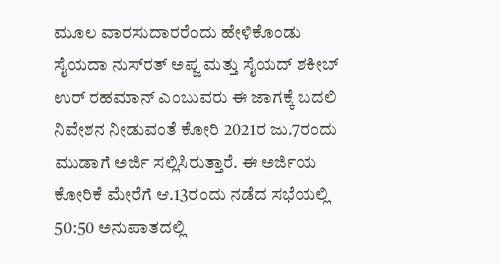ಮೂಲ ವಾರಸುದಾರರೆಂದು ಹೇಳಿಕೊಂಡು ಸೈಯದಾ ನುಸ್‍ರತ್ ಅಪ್ಜ ಮತ್ತು ಸೈಯದ್ ಶಕೀಬ್ ಉರ್ ರಹಮಾನ್ ಎಂಬುವರು ಈ ಜಾಗಕ್ಕೆ ಬದಲಿ ನಿವೇಶನ ನೀಡುವಂತೆ ಕೋರಿ 2021ರ ಜು.7ರಂದು ಮುಡಾಗೆ ಅರ್ಜಿ ಸಲ್ಲಿಸಿರುತ್ತಾರೆ. ಈ ಅರ್ಜಿಯ ಕೋರಿಕೆ ಮೇರೆಗೆ ಆ.13ರಂದು ನಡೆದ ಸಭೆಯಲ್ಲಿ 50:50 ಅನುಪಾತದಲ್ಲಿ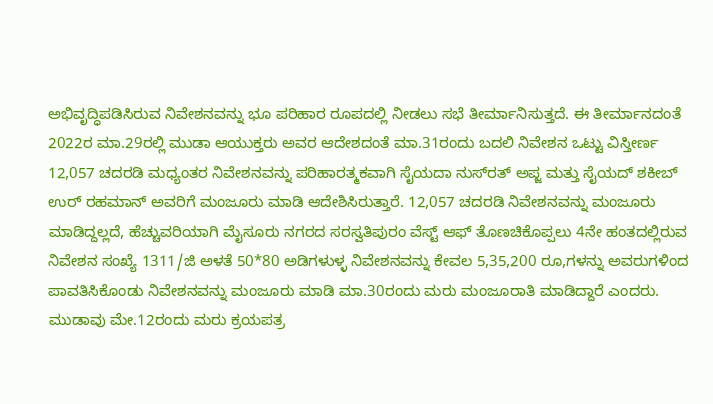ಅಭಿವೃದ್ಧಿಪಡಿಸಿರುವ ನಿವೇಶನವನ್ನು ಭೂ ಪರಿಹಾರ ರೂಪದಲ್ಲಿ ನೀಡಲು ಸಭೆ ತೀರ್ಮಾನಿಸುತ್ತದೆ. ಈ ತೀರ್ಮಾನದಂತೆ 2022ರ ಮಾ.29ರಲ್ಲಿ ಮುಡಾ ಆಯುಕ್ತರು ಅವರ ಆದೇಶದಂತೆ ಮಾ.31ರಂದು ಬದಲಿ ನಿವೇಶನ ಒಟ್ಟು ವಿಸ್ತೀರ್ಣ 12,057 ಚದರಡಿ ಮಧ್ಯಂತರ ನಿವೇಶನವನ್ನು ಪರಿಹಾರತ್ಮಕವಾಗಿ ಸೈಯದಾ ನುಸ್‍ರತ್ ಅಪ್ಜ ಮತ್ತು ಸೈಯದ್ ಶಕೀಬ್ ಉರ್ ರಹಮಾನ್ ಅವರಿಗೆ ಮಂಜೂರು ಮಾಡಿ ಆದೇಶಿಸಿರುತ್ತಾರೆ. 12,057 ಚದರಡಿ ನಿವೇಶನವನ್ನು ಮಂಜೂರು ಮಾಡಿದ್ದಲ್ಲದೆ, ಹೆಚ್ಚುವರಿಯಾಗಿ ಮೈಸೂರು ನಗರದ ಸರಸ್ವತಿಪುರಂ ವೆಸ್ಟ್ ಆಫ್ ತೊಣಚಿಕೊಪ್ಪಲು 4ನೇ ಹಂತದಲ್ಲಿರುವ ನಿವೇಶನ ಸಂಖ್ಯೆ 1311/ಜಿ ಅಳತೆ 50*80 ಅಡಿಗಳುಳ್ಳ ನಿವೇಶನವನ್ನು ಕೇವಲ 5,35,200 ರೂ,ಗಳನ್ನು ಅವರುಗಳಿಂದ ಪಾವತಿಸಿಕೊಂಡು ನಿವೇಶನವನ್ನು ಮಂಜೂರು ಮಾಡಿ ಮಾ.30ರಂದು ಮರು ಮಂಜೂರಾತಿ ಮಾಡಿದ್ದಾರೆ ಎಂದರು.
ಮುಡಾವು ಮೇ.12ರಂದು ಮರು ಕ್ರಯಪತ್ರ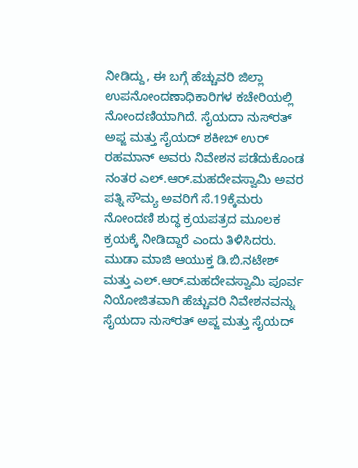ನೀಡಿದ್ದು, ಈ ಬಗ್ಗೆ ಹೆಚ್ಚುವರಿ ಜಿಲ್ಲಾ ಉಪನೋಂದಣಾಧಿಕಾರಿಗಳ ಕಚೇರಿಯಲ್ಲಿ ನೋಂದಣಿಯಾಗಿದೆ. ಸೈಯದಾ ನುಸ್‍ರತ್ ಅಪ್ಜ ಮತ್ತು ಸೈಯದ್ ಶಕೀಬ್ ಉರ್ ರಹಮಾನ್ ಅವರು ನಿವೇಶನ ಪಡೆದುಕೊಂಡ ನಂತರ ಎಲ್.ಆರ್.ಮಹದೇವಸ್ವಾಮಿ ಅವರ ಪತ್ನಿ ಸೌಮ್ಯ ಅವರಿಗೆ ಸೆ.19ಕ್ಕೆಮರು ನೋಂದಣಿ ಶುದ್ಧ ಕ್ರಯಪತ್ರದ ಮೂಲಕ ಕ್ರಯಕ್ಕೆ ನೀಡಿದ್ದಾರೆ ಎಂದು ತಿಳಿಸಿದರು.
ಮುಡಾ ಮಾಜಿ ಆಯುಕ್ತ ಡಿ.ಬಿ.ನಟೇಶ್ ಮತ್ತು ಎಲ್.ಆರ್.ಮಹದೇವಸ್ವಾಮಿ ಪೂರ್ವ ನಿಯೋಜಿತವಾಗಿ ಹೆಚ್ಚುವರಿ ನಿವೇಶನವನ್ನು ಸೈಯದಾ ನುಸ್‍ರತ್ ಅಪ್ಜ ಮತ್ತು ಸೈಯದ್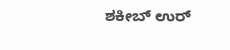ಶಕೀಬ್ ಉರ್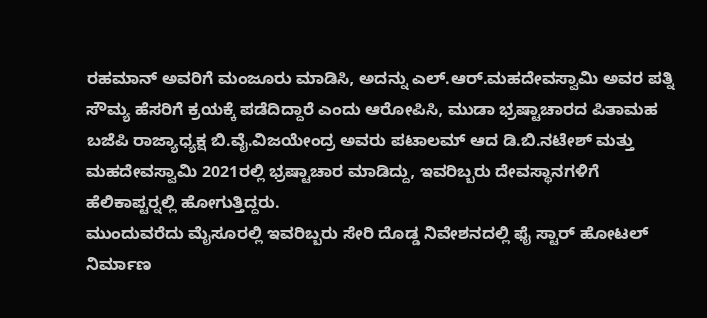ರಹಮಾನ್ ಅವರಿಗೆ ಮಂಜೂರು ಮಾಡಿಸಿ, ಅದನ್ನು ಎಲ್.ಆರ್.ಮಹದೇವಸ್ವಾಮಿ ಅವರ ಪತ್ನಿ ಸೌಮ್ಯ ಹೆಸರಿಗೆ ಕ್ರಯಕ್ಕೆ ಪಡೆದಿದ್ದಾರೆ ಎಂದು ಆರೋಪಿಸಿ, ಮುಡಾ ಭ್ರಷ್ಟಾಚಾರದ ಪಿತಾಮಹ ಬಜೆಪಿ ರಾಜ್ಯಾಧ್ಯಕ್ಷ ಬಿ.ವೈ.ವಿಜಯೇಂದ್ರ ಅವರು ಪಟಾಲಮ್ ಆದ ಡಿ.ಬಿ.ನಟೇಶ್ ಮತ್ತು ಮಹದೇವಸ್ವಾಮಿ 2021ರಲ್ಲಿ ಭ್ರಷ್ಟಾಚಾರ ಮಾಡಿದ್ದು, ಇವರಿಬ್ಬರು ದೇವಸ್ಥಾನಗಳಿಗೆ ಹೆಲಿಕಾಪ್ಟರ್‍ನಲ್ಲಿ ಹೋಗುತ್ತಿದ್ದರು.
ಮುಂದುವರೆದು ಮೈಸೂರಲ್ಲಿ ಇವರಿಬ್ಬರು ಸೇರಿ ದೊಡ್ಡ ನಿವೇಶನದಲ್ಲಿ ಫೈ ಸ್ಟಾರ್ ಹೋಟಲ್ ನಿರ್ಮಾಣ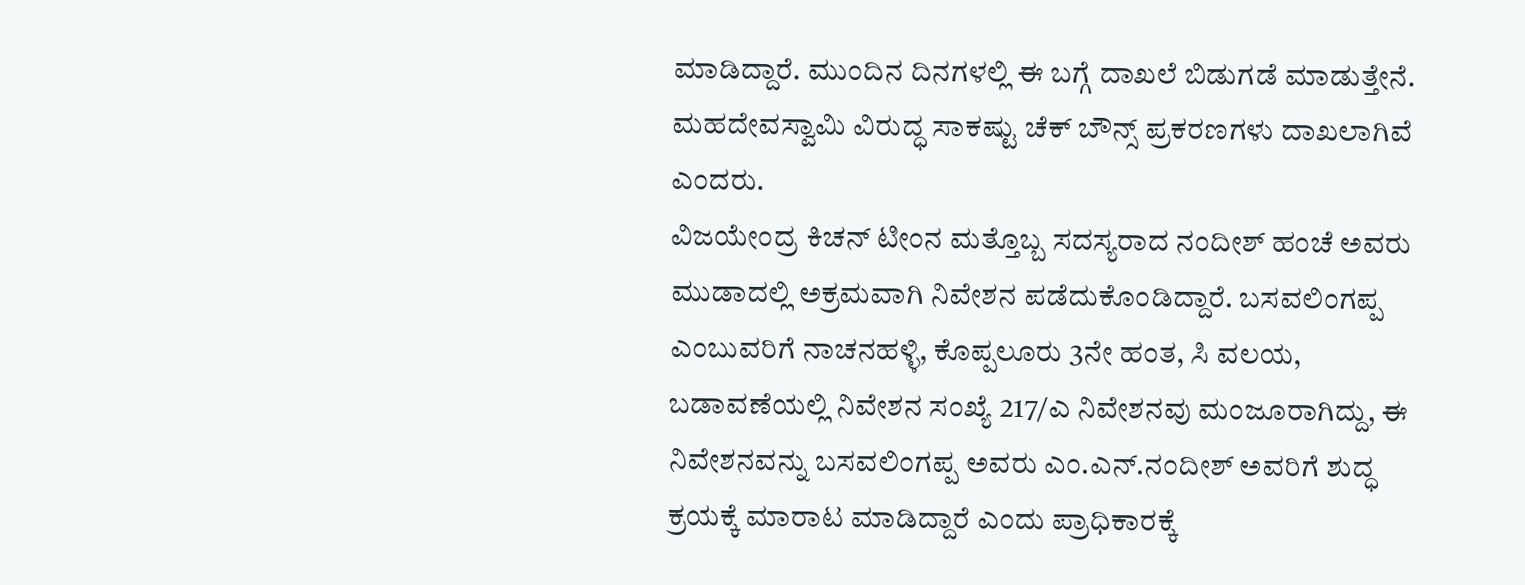ಮಾಡಿದ್ದಾರೆ. ಮುಂದಿನ ದಿನಗಳಲ್ಲಿ ಈ ಬಗ್ಗೆ ದಾಖಲೆ ಬಿಡುಗಡೆ ಮಾಡುತ್ತೇನೆ. ಮಹದೇವಸ್ವಾಮಿ ವಿರುದ್ಧ ಸಾಕಷ್ಟು ಚೆಕ್ ಬೌನ್ಸ್ ಪ್ರಕರಣಗಳು ದಾಖಲಾಗಿವೆ ಎಂದರು.
ವಿಜಯೇಂದ್ರ ಕಿಚನ್ ಟೀಂನ ಮತ್ತೊಬ್ಬ ಸದಸ್ಯರಾದ ನಂದೀಶ್ ಹಂಚೆ ಅವರು ಮುಡಾದಲ್ಲಿ ಅಕ್ರಮವಾಗಿ ನಿವೇಶನ ಪಡೆದುಕೊಂಡಿದ್ದಾರೆ. ಬಸವಲಿಂಗಪ್ಪ ಎಂಬುವರಿಗೆ ನಾಚನಹಳ್ಳಿ, ಕೊಪ್ಪಲೂರು 3ನೇ ಹಂತ, ಸಿ ವಲಯ, ಬಡಾವಣೆಯಲ್ಲಿ ನಿವೇಶನ ಸಂಖ್ಯೆ 217/ಎ ನಿವೇಶನವು ಮಂಜೂರಾಗಿದ್ದು, ಈ ನಿವೇಶನವನ್ನು ಬಸವಲಿಂಗಪ್ಪ ಅವರು ಎಂ.ಎನ್.ನಂದೀಶ್ ಅವರಿಗೆ ಶುದ್ಧ ಕ್ರಯಕ್ಕೆ ಮಾರಾಟ ಮಾಡಿದ್ದಾರೆ ಎಂದು ಪ್ರಾಧಿಕಾರಕ್ಕೆ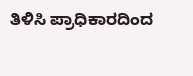ತಿಳಿಸಿ ಪ್ರಾಧಿಕಾರದಿಂದ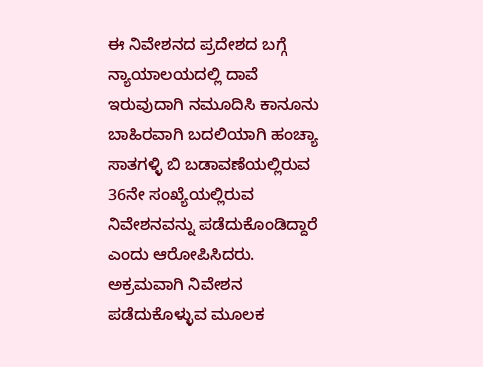ಈ ನಿವೇಶನದ ಪ್ರದೇಶದ ಬಗ್ಗೆ ನ್ಯಾಯಾಲಯದಲ್ಲಿ ದಾವೆ ಇರುವುದಾಗಿ ನಮೂದಿಸಿ ಕಾನೂನು ಬಾಹಿರವಾಗಿ ಬದಲಿಯಾಗಿ ಹಂಚ್ಯಾ ಸಾತಗಳ್ಳಿ ಬಿ ಬಡಾವಣೆಯಲ್ಲಿರುವ 36ನೇ ಸಂಖ್ಯೆಯಲ್ಲಿರುವ ನಿವೇಶನವನ್ನು ಪಡೆದುಕೊಂಡಿದ್ದಾರೆ ಎಂದು ಆರೋಪಿಸಿದರು.
ಅಕ್ರಮವಾಗಿ ನಿವೇಶನ ಪಡೆದುಕೊಳ್ಳುವ ಮೂಲಕ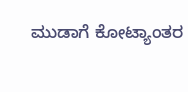ಮುಡಾಗೆ ಕೋಟ್ಯಾಂತರ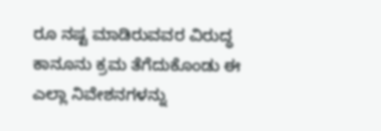ರೂ ನಷ್ಟ ಮಾಡಿರುವವರ ವಿರುದ್ಧ ಕಾನೂನು ಕ್ರಮ ತೆಗೆದುಕೊಂಡು ಈ ಎಲ್ಲಾ ನಿವೇಶನಗಳನ್ನು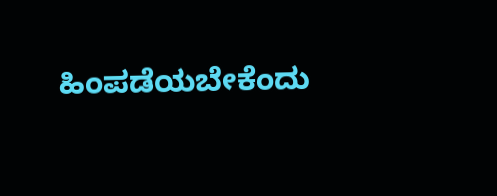ಹಿಂಪಡೆಯಬೇಕೆಂದು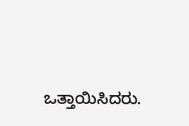ಒತ್ತಾಯಿಸಿದರು.